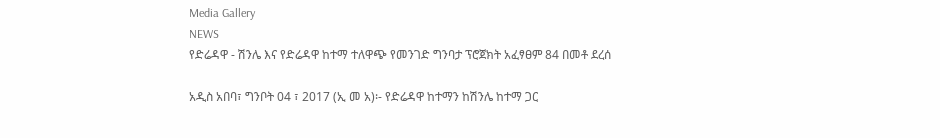Media Gallery
NEWS
የድሬዳዋ - ሽንሌ እና የድሬዳዋ ከተማ ተለዋጭ የመንገድ ግንባታ ፕሮጀክት አፈፃፀም 84 በመቶ ደረሰ

አዲስ አበባ፣ ግንቦት 04 ፣ 2017 (ኢ መ አ)፡- የድሬዳዋ ከተማን ከሽንሌ ከተማ ጋር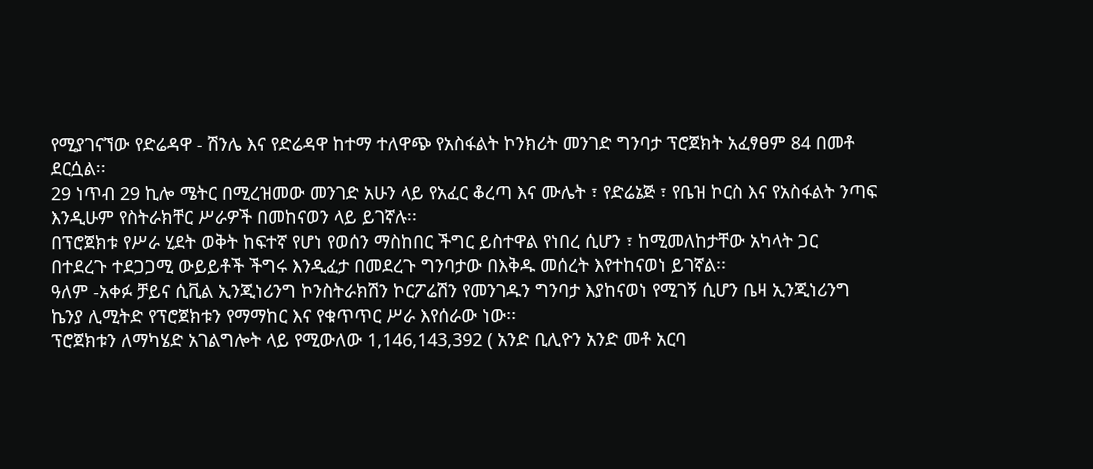የሚያገናኘው የድሬዳዋ - ሽንሌ እና የድሬዳዋ ከተማ ተለዋጭ የአስፋልት ኮንክሪት መንገድ ግንባታ ፕሮጀክት አፈፃፀም 84 በመቶ ደርሷል፡፡
29 ነጥብ 29 ኪሎ ሜትር በሚረዝመው መንገድ አሁን ላይ የአፈር ቆረጣ እና ሙሌት ፣ የድሬኔጅ ፣ የቤዝ ኮርስ እና የአስፋልት ንጣፍ እንዲሁም የስትራክቸር ሥራዎች በመከናወን ላይ ይገኛሉ፡፡
በፕሮጀክቱ የሥራ ሂደት ወቅት ከፍተኛ የሆነ የወሰን ማስከበር ችግር ይስተዋል የነበረ ሲሆን ፣ ከሚመለከታቸው አካላት ጋር በተደረጉ ተደጋጋሚ ውይይቶች ችግሩ እንዲፈታ በመደረጉ ግንባታው በእቅዱ መሰረት እየተከናወነ ይገኛል፡፡
ዓለም -አቀፉ ቻይና ሲቪል ኢንጂነሪንግ ኮንስትራክሽን ኮርፖሬሽን የመንገዱን ግንባታ እያከናወነ የሚገኝ ሲሆን ቤዛ ኢንጂነሪንግ ኬንያ ሊሚትድ የፕሮጀክቱን የማማከር እና የቁጥጥር ሥራ እየሰራው ነው፡፡
ፕሮጀክቱን ለማካሄድ አገልግሎት ላይ የሚውለው 1,146,143,392 ( አንድ ቢሊዮን አንድ መቶ አርባ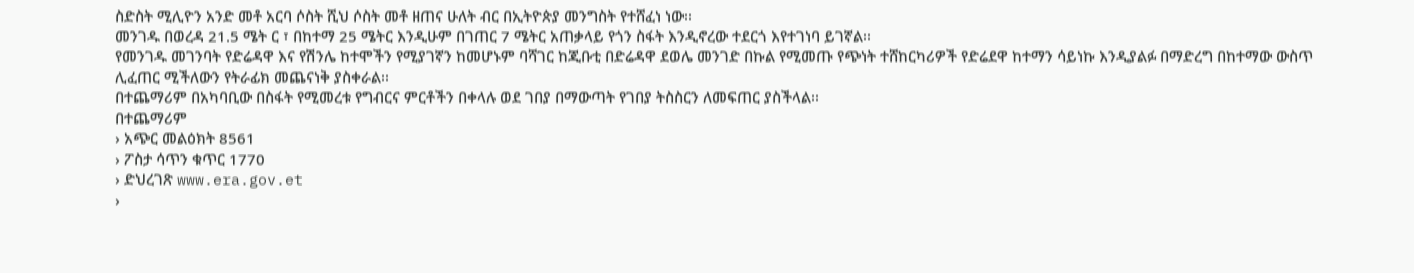ስድስት ሚሊዮን አንድ መቶ አርባ ሶስት ሺህ ሶስት መቶ ዘጠና ሁለት ብር በኢትዮጵያ መንግስት የተሸፈነ ነው፡፡
መንገዱ በወረዳ 21.5 ሜት ር ፣ በከተማ 25 ሜትር እንዲሁም በገጠር 7 ሜትር አጠቃላይ የጎን ስፋት እንዲኖረው ተደርጎ እየተገነባ ይገኛል፡፡
የመንገዱ መገንባት የድሬዳዋ እና የሽንሌ ከተሞችን የሚያገኛን ከመሆኑም ባሻገር ከጂቡቲ በድሬዳዋ ደወሌ መንገድ በኩል የሚመጡ የጭነት ተሸከርካሪዎች የድሬደዋ ከተማን ሳይነኩ እንዲያልፉ በማድረግ በከተማው ውስጥ ሊፈጠር ሚችለውን የትራፊክ መጨናነቅ ያስቀራል፡፡
በተጨማሪም በአካባቢው በስፋት የሚመረቱ የግብርና ምርቶችን በቀላሉ ወደ ገበያ በማውጣት የገበያ ትስስርን ለመፍጠር ያስችላል፡፡
በተጨማሪም
› አጭር መልዕክት 8561
› ፖስታ ሳጥን ቁጥር 1770
› ድህረገጽ www.era.gov.et
›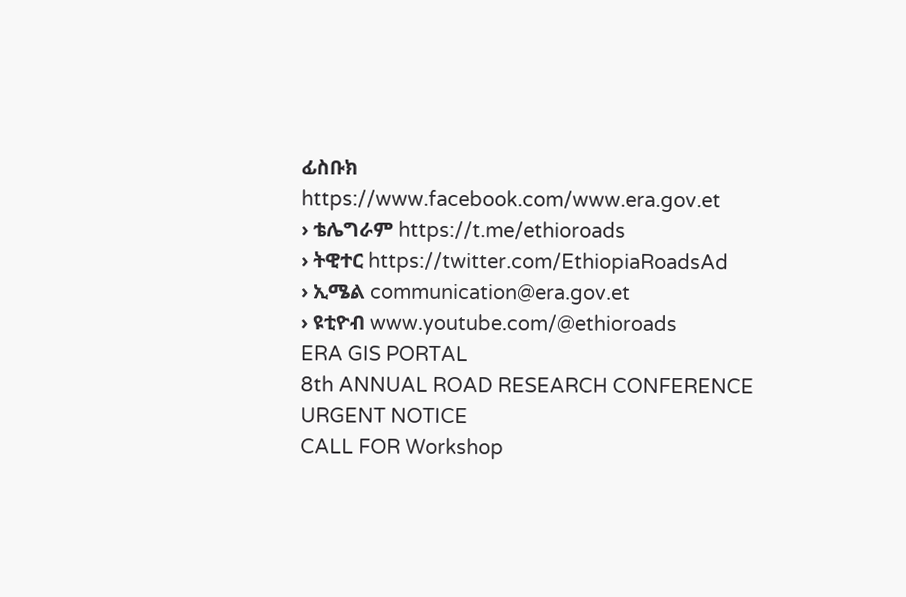ፊስቡክ https://www.facebook.com/www.era.gov.et
› ቴሌግራም https://t.me/ethioroads
› ትዊተር https://twitter.com/EthiopiaRoadsAd
› ኢሜል communication@era.gov.et
› ዩቲዮብ www.youtube.com/@ethioroads
ERA GIS PORTAL
8th ANNUAL ROAD RESEARCH CONFERENCE
URGENT NOTICE
CALL FOR Workshop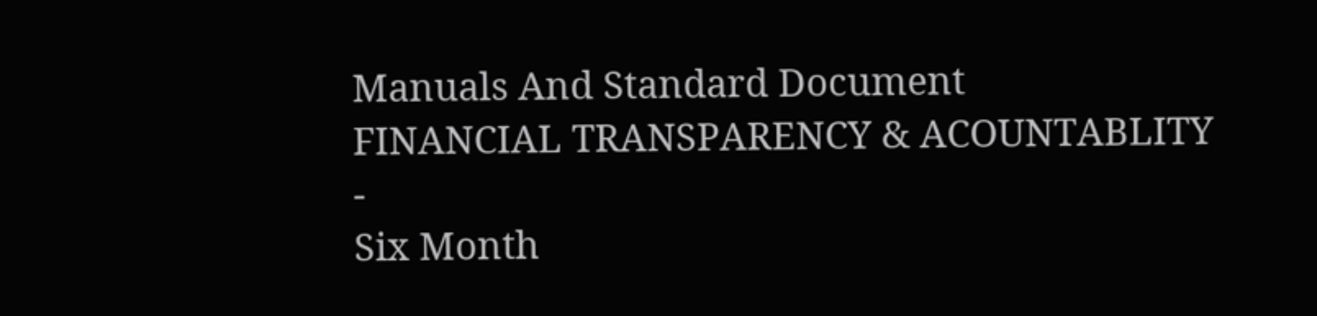Manuals And Standard Document
FINANCIAL TRANSPARENCY & ACOUNTABLITY
-
Six Month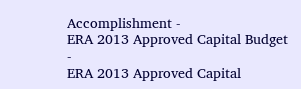Accomplishment -
ERA 2013 Approved Capital Budget -
ERA 2013 Approved Capital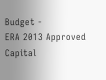Budget -
ERA 2013 Approved Capital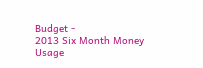Budget -
2013 Six Month Money Usage